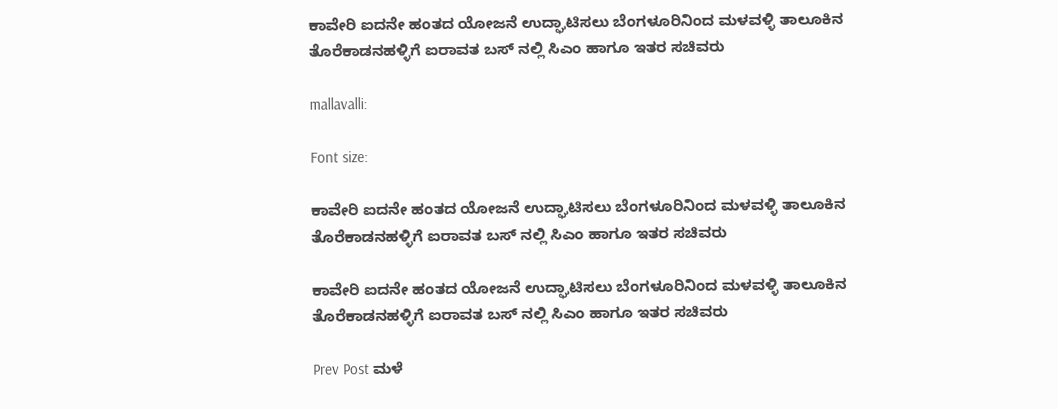ಕಾವೇರಿ ಐದನೇ ಹಂತದ ಯೋಜನೆ ಉದ್ಘಾಟಿಸಲು ಬೆಂಗಳೂರಿನಿಂದ ಮಳವಳ್ಳಿ ತಾಲೂಕಿನ ತೊರೆಕಾಡನಹಳ್ಳಿಗೆ ಐರಾವತ ಬಸ್ ನಲ್ಲಿ ಸಿಎಂ ಹಾಗೂ ಇತರ ಸಚಿವರು

mallavalli:

Font size:

ಕಾವೇರಿ ಐದನೇ ಹಂತದ ಯೋಜನೆ ಉದ್ಘಾಟಿಸಲು ಬೆಂಗಳೂರಿನಿಂದ ಮಳವಳ್ಳಿ ತಾಲೂಕಿನ ತೊರೆಕಾಡನಹಳ್ಳಿಗೆ ಐರಾವತ ಬಸ್ ನಲ್ಲಿ ಸಿಎಂ ಹಾಗೂ ಇತರ ಸಚಿವರು

ಕಾವೇರಿ ಐದನೇ ಹಂತದ ಯೋಜನೆ ಉದ್ಘಾಟಿಸಲು ಬೆಂಗಳೂರಿನಿಂದ ಮಳವಳ್ಳಿ ತಾಲೂಕಿನ ತೊರೆಕಾಡನಹಳ್ಳಿಗೆ ಐರಾವತ ಬಸ್ ನಲ್ಲಿ ಸಿಎಂ ಹಾಗೂ ಇತರ ಸಚಿವರು

Prev Post ಮಳೆ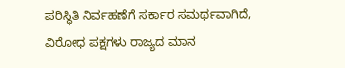ಪರಿಸ್ಥಿತಿ ನಿರ್ವಹಣೆಗೆ ಸರ್ಕಾರ ಸಮರ್ಥವಾಗಿದೆ, ವಿರೋಧ ಪಕ್ಷಗಳು ರಾಜ್ಯದ ಮಾನ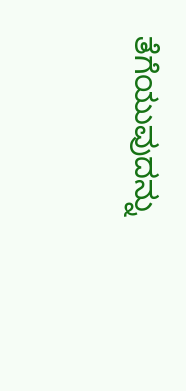ತೆಗೆಯುವುದನ್ನು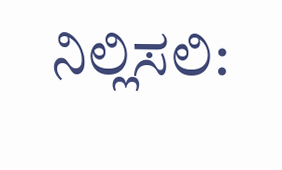ನಿಲ್ಲಿಸಲಿ: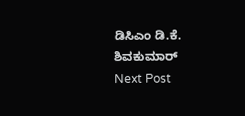ಡಿಸಿಎಂ ಡಿ.ಕೆ. ಶಿವಕುಮಾರ್
Next Post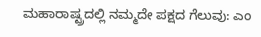ಮಹಾರಾಷ್ಟ್ರದಲ್ಲಿ ನಮ್ಮದೇ ಪಕ್ಷದ ಗೆಲುವು: ಎಂ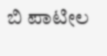ಬಿ ಪಾಟೀಲ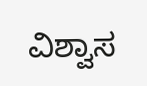ವಿಶ್ವಾಸ